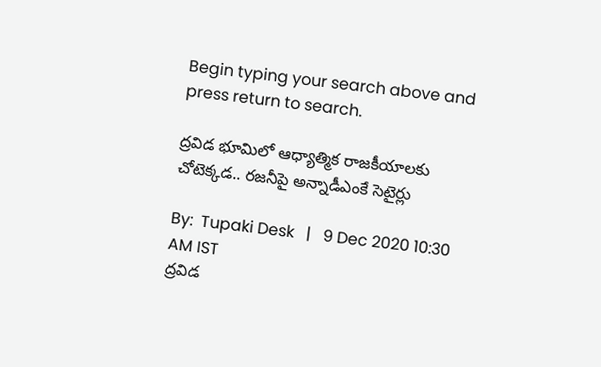Begin typing your search above and press return to search.

ద్రవిడ భూమిలో ఆధ్యాత్మిక రాజకీయాలకు చోటెక్కడ.. రజనీపై అన్నాడీఎంకే సెటైర్లు

By:  Tupaki Desk   |   9 Dec 2020 10:30 AM IST
ద్రవిడ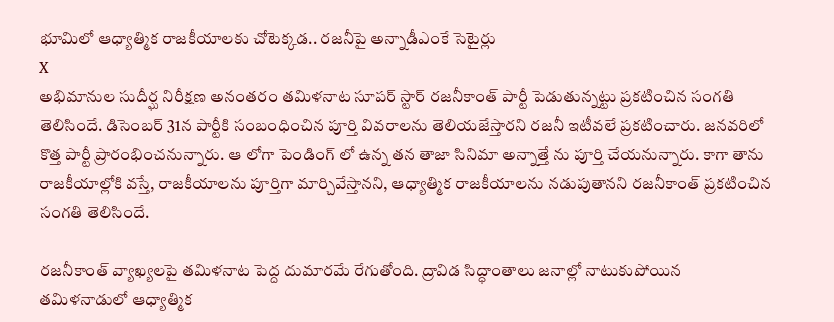భూమిలో ఆధ్యాత్మిక రాజకీయాలకు చోటెక్కడ.. రజనీపై అన్నాడీఎంకే సెటైర్లు
X
అభిమానుల సుదీర్ఘ నిరీక్షణ అనంతరం తమిళనాట సూపర్ స్టార్ రజనీకాంత్ పార్టీ పెడుతున్నట్టు ప్రకటించిన సంగతి తెలిసిందే. డిసెంబర్ 31న పార్టీకి సంబంధించిన పూర్తి వివరాలను తెలియజేస్తారని రజనీ ఇటీవలే ప్రకటించారు. జనవరిలో కొత్త పార్టీ ప్రారంభించనున్నారు. ఆ లోగా పెండింగ్ లో ఉన్న తన తాజా సినిమా అన్నాత్తే ను పూర్తి చేయనున్నారు. కాగా తాను రాజకీయాల్లోకి వస్తే, రాజకీయాలను పూర్తిగా మార్చివేస్తానని, ఆధ్యాత్మిక రాజకీయాలను నడుపుతానని రజనీకాంత్ ప్రకటించిన సంగతి తెలిసిందే.

రజనీకాంత్ వ్యాఖ్యలపై తమిళనాట పెద్ద దుమారమే రేగుతోంది. ద్రావిడ సిద్ధాంతాలు జనాల్లో నాటుకుపోయిన తమిళనాడులో ఆధ్యాత్మిక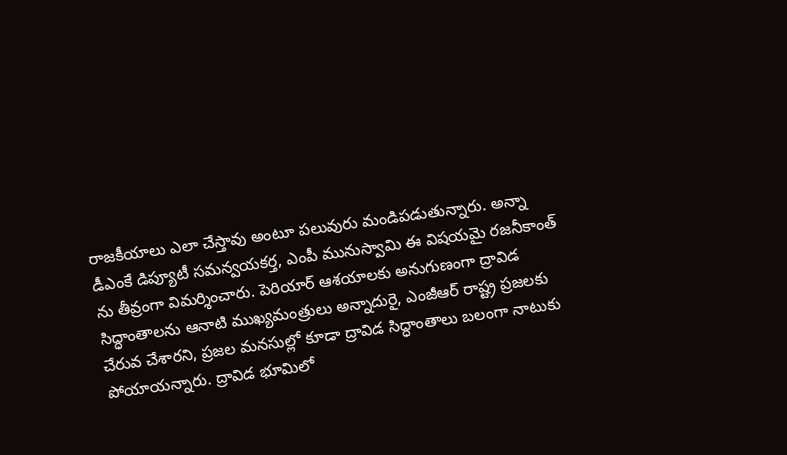రాజకీయాలు ఎలా చేస్తావు అంటూ పలువురు మండిపడుతున్నారు. అన్నా డీఎంకే డిప్యూటీ సమన్వయకర్త, ఎంపీ మునుస్వామి ఈ విషయమై రజనీకాంత్ ను తీవ్రంగా విమర్శించారు. పెరియార్ ఆశయాలకు అనుగుణంగా ద్రావిడ సిద్ధాంతాలను ఆనాటి ముఖ్యమంత్రులు అన్నాదురై, ఎంజీఆర్ రాష్ట్ర ప్రజలకు చేరువ చేశారని, ప్రజల మనసుల్లో కూడా ద్రావిడ సిద్ధాంతాలు బలంగా నాటుకు పోయాయన్నారు. ద్రావిడ భూమిలో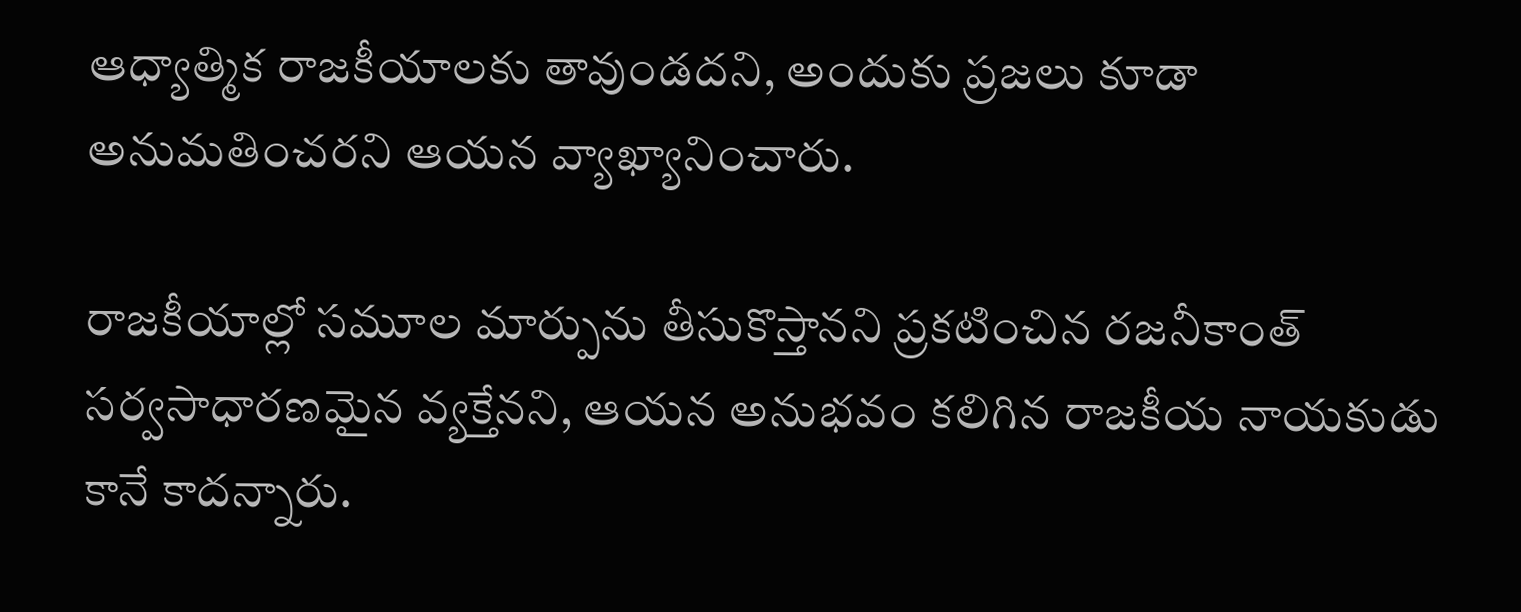ఆధ్యాత్మిక రాజకీయాలకు తావుండదని, అందుకు ప్రజలు కూడా అనుమతించరని ఆయన వ్యాఖ్యానించారు.

రాజకీయాల్లో సమూల మార్పును తీసుకొస్తానని ప్రకటించిన రజనీకాంత్ సర్వసాధారణమైన వ్యక్తేనని, ఆయన అనుభవం కలిగిన రాజకీయ నాయకుడు కానే కాదన్నారు.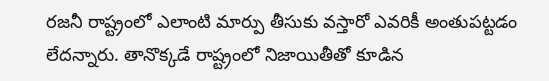రజనీ రాష్ట్రంలో ఎలాంటి మార్పు తీసుకు వస్తారో ఎవరికీ అంతుపట్టడం లేదన్నారు. తానొక్కడే రాష్ట్రంలో నిజాయితీతో కూడిన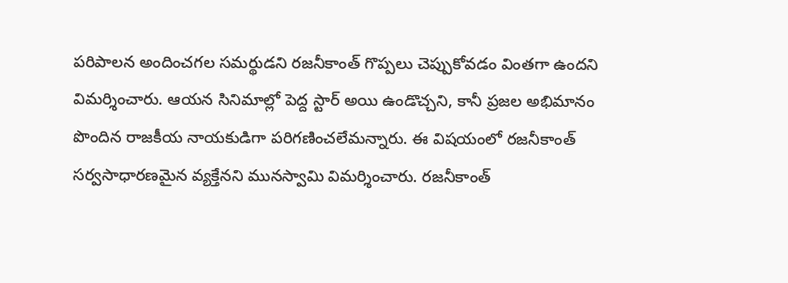పరిపాలన అందించగల సమర్థుడని రజనీకాంత్ గొప్పలు చెప్పుకోవడం వింతగా ఉందని విమర్శించారు. ఆయన సినిమాల్లో పెద్ద స్టార్ అయి ఉండొచ్చని, కానీ ప్రజల అభిమానం పొందిన రాజకీయ నాయకుడిగా పరిగణించలేమన్నారు. ఈ విషయంలో రజనీకాంత్ సర్వసాధారణమైన వ్యక్తేనని మునస్వామి విమర్శించారు. రజనీకాంత్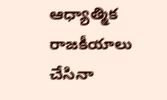ఆధ్యాత్మిక రాజకీయాలు చేసినా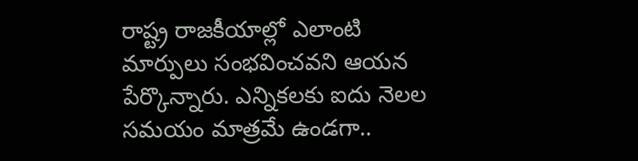రాష్ట్ర రాజకీయాల్లో ఎలాంటి మార్పులు సంభవించవని ఆయన పేర్కొన్నారు. ఎన్నికలకు ఐదు నెలల సమయం మాత్రమే ఉండగా..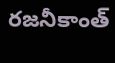రజనీకాంత్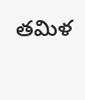తమిళ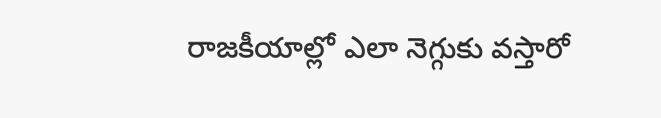రాజకీయాల్లో ఎలా నెగ్గుకు వస్తారో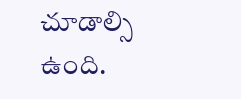చూడాల్సి ఉంది.